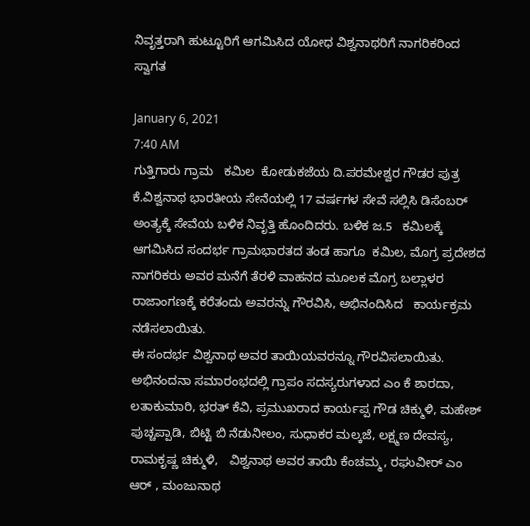ನಿವೃತ್ತರಾಗಿ ಹುಟ್ಟೂರಿಗೆ ಆಗಮಿಸಿದ ಯೋಧ ವಿಶ್ವನಾಥರಿಗೆ ನಾಗರಿಕರಿಂದ ಸ್ವಾಗತ

January 6, 2021
7:40 AM
ಗುತ್ತಿಗಾರು ಗ್ರಾಮ   ಕಮಿಲ  ಕೋಡುಕಜೆಯ ದಿ.ಪರಮೇಶ್ವರ ಗೌಡರ ಪುತ್ರ ಕೆ.ವಿಶ್ವನಾಥ ಭಾರತೀಯ ಸೇನೆಯಲ್ಲಿ 17 ವರ್ಷಗಳ ಸೇವೆ ಸಲ್ಲಿಸಿ ಡಿಸೆಂಬರ್‌ ಅಂತ್ಯಕ್ಕೆ ಸೇವೆಯ ಬಳಿಕ ನಿವೃತ್ತಿ ಹೊಂದಿದರು. ಬಳಿಕ ಜ.5   ಕಮಿಲಕ್ಕೆ ಆಗಮಿಸಿದ ಸಂದರ್ಭ ಗ್ರಾಮಭಾರತದ ತಂಡ ಹಾಗೂ  ಕಮಿಲ, ಮೊಗ್ರ ಪ್ರದೇಶದ ನಾಗರಿಕರು ಅವರ ಮನೆಗೆ ತೆರಳಿ ವಾಹನದ ಮೂಲಕ ಮೊಗ್ರ ಬಲ್ಲಾಳರ ರಾಜಾಂಗಣಕ್ಕೆ ಕರೆತಂದು ಅವರನ್ನು ಗೌರವಿಸಿ, ಅಭಿನಂದಿಸಿದ   ಕಾರ್ಯಕ್ರಮ ನಡೆಸಲಾಯಿತು.
ಈ ಸಂದರ್ಭ ವಿಶ್ವನಾಥ ಅವರ ತಾಯಿಯವರನ್ನೂ ಗೌರವಿಸಲಾಯಿತು.
ಅಭಿನಂದನಾ ಸಮಾರಂಭದಲ್ಲಿ ಗ್ರಾಪಂ ಸದಸ್ಯರುಗಳಾದ ಎಂ ಕೆ ಶಾರದಾ, ಲತಾಕುಮಾರಿ, ಭರತ್ ಕೆವಿ, ಪ್ರಮುಖರಾದ ಕಾರ್ಯಪ್ಪ ಗೌಡ ಚಿಕ್ಮುಳಿ, ಮಹೇಶ್ ಪುಚ್ಚಪ್ಪಾಡಿ, ಬಿಟ್ಟಿ ಬಿ ನೆಡುನೀಲಂ, ಸುಧಾಕರ ಮಲ್ಕಜೆ, ಲಕ್ಷ್ಮಣ ದೇವಸ್ಯ, ರಾಮಕೃಷ್ಣ ಚಿಕ್ಮುಳಿ,   ವಿಶ್ವನಾಥ ಅವರ ತಾಯಿ ಕೆಂಚಮ್ಮ, ರಘುವೀರ್ ಎಂ ಆರ್ , ಮಂಜುನಾಥ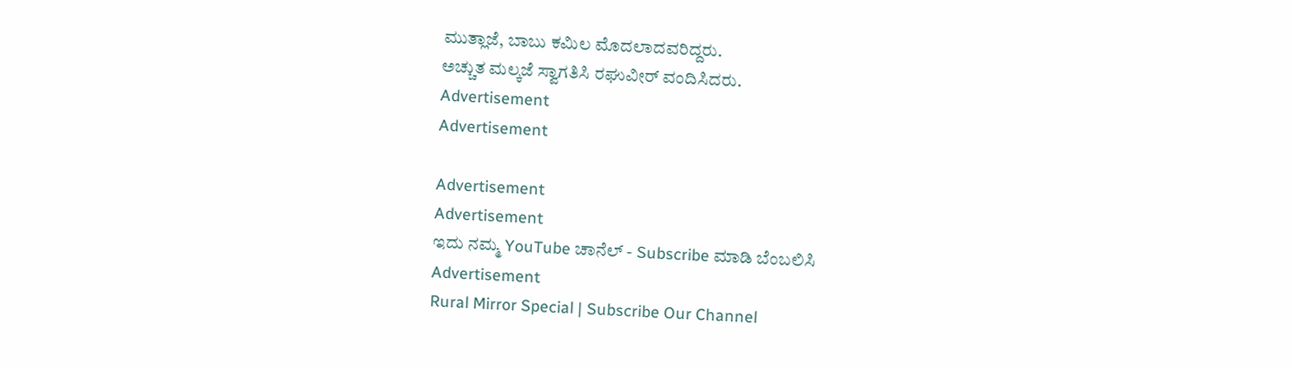ಮುತ್ಲಾಜೆ, ಬಾಬು ಕಮಿಲ ಮೊದಲಾದವರಿದ್ದರು.
ಅಚ್ಚುತ ಮಲ್ಕಜೆ ಸ್ವಾಗತಿಸಿ ರಘುವೀರ್ ವಂದಿಸಿದರು.
Advertisement
Advertisement

Advertisement
Advertisement
ಇದು ನಮ್ಮ YouTube ಚಾನೆಲ್ - Subscribe ಮಾಡಿ ಬೆಂಬಲಿಸಿ
Advertisement
Rural Mirror Special | Subscribe Our Channel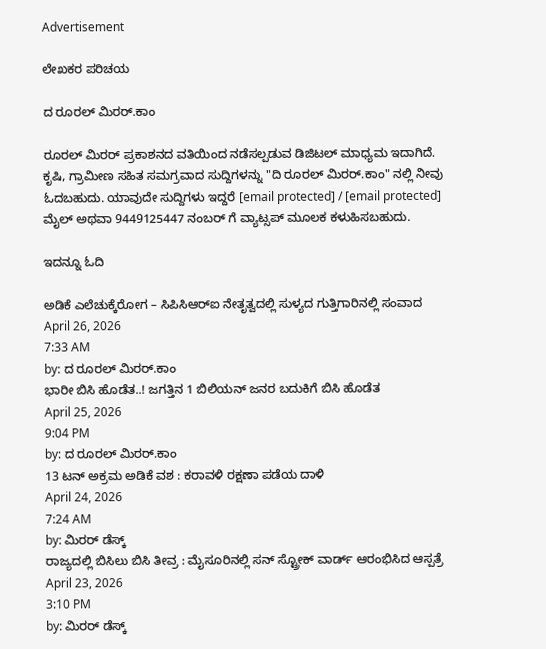Advertisement

ಲೇಖಕರ ಪರಿಚಯ

ದ ರೂರಲ್ ಮಿರರ್.ಕಾಂ

ರೂರಲ್‌ ಮಿರರ್‌ ಪ್ರಕಾಶನದ ವತಿಯಿಂದ ನಡೆಸಲ್ಪಡುವ ಡಿಜಿಟಲ್‌ ಮಾಧ್ಯಮ ಇದಾಗಿದೆ.  ಕೃಷಿ, ಗ್ರಾಮೀಣ ಸಹಿತ ಸಮಗ್ರವಾದ ಸುದ್ದಿಗಳನ್ನು "ದಿ ರೂರಲ್‌ ಮಿರರ್‌.ಕಾಂ" ನಲ್ಲಿ ನೀವು ಓದಬಹುದು. ಯಾವುದೇ ಸುದ್ದಿಗಳು ಇದ್ದರೆ [email protected] / [email protected] ಮೈಲ್ ಅಥವಾ 9449125447 ನಂಬರ್ ಗೆ ವ್ಯಾಟ್ಸಪ್ ಮೂಲಕ ಕಳುಹಿಸಬಹುದು.

ಇದನ್ನೂ ಓದಿ

ಅಡಿಕೆ ಎಲೆಚುಕ್ಕೆರೋಗ – ಸಿಪಿಸಿಆರ್‌ಐ ನೇತೃತ್ವದಲ್ಲಿ ಸುಳ್ಯದ ಗುತ್ತಿಗಾರಿನಲ್ಲಿ ಸಂವಾದ
April 26, 2026
7:33 AM
by: ದ ರೂರಲ್ ಮಿರರ್.ಕಾಂ
ಭಾರೀ ಬಿಸಿ ಹೊಡೆತ..! ಜಗತ್ತಿನ 1 ಬಿಲಿಯನ್ ಜನರ ಬದುಕಿಗೆ ಬಿಸಿ ಹೊಡೆತ
April 25, 2026
9:04 PM
by: ದ ರೂರಲ್ ಮಿರರ್.ಕಾಂ
13 ಟನ್ ಅಕ್ರಮ ಅಡಿಕೆ ವಶ : ಕರಾವಳಿ ರಕ್ಷಣಾ ಪಡೆಯ ದಾಳಿ
April 24, 2026
7:24 AM
by: ಮಿರರ್‌ ಡೆಸ್ಕ್
ರಾಜ್ಯದಲ್ಲಿ ಬಿಸಿಲು ಬಿಸಿ ತೀವ್ರ : ಮೈಸೂರಿನಲ್ಲಿ ಸನ್ ಸ್ಟ್ರೋಕ್ ವಾರ್ಡ್ ಆರಂಭಿಸಿದ ಆಸ್ಪತ್ರೆ
April 23, 2026
3:10 PM
by: ಮಿರರ್‌ ಡೆಸ್ಕ್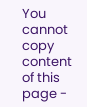You cannot copy content of this page -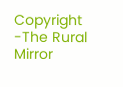Copyright -The Rural Mirror